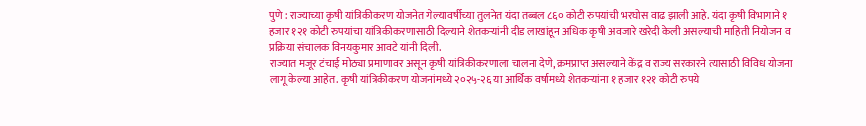पुणे : राज्याच्या कृषी यांत्रिकीकरण योजनेत गेल्यावर्षीच्या तुलनेत यंदा तब्बल ८६० कोटी रुपयांची भरघोस वाढ झाली आहे. यंदा कृषी विभागाने १ हजार १२१ कोटी रुपयांचा यांत्रिकीकरणासाठी दिल्याने शेतकऱ्यांनी दीड लाखांहून अधिक कृषी अवजारे खरेदी केली असल्याची माहिती नियोजन व प्रक्रिया संचालक विनयकुमार आवटे यांनी दिली.
राज्यात मजूर टंचाई मोठ्या प्रमाणावर असून कृषी यांत्रिकीकरणाला चालना देणे, क्रमप्राप्त असल्याने केंद्र व राज्य सरकारने त्यासाठी विविध योजना लागू केल्या आहेत. कृषी यांत्रिकीकरण योजनांमध्ये २०२५-२६ या आर्थिक वर्षामध्ये शेतकऱ्यांना १ हजार १२१ कोटी रुपये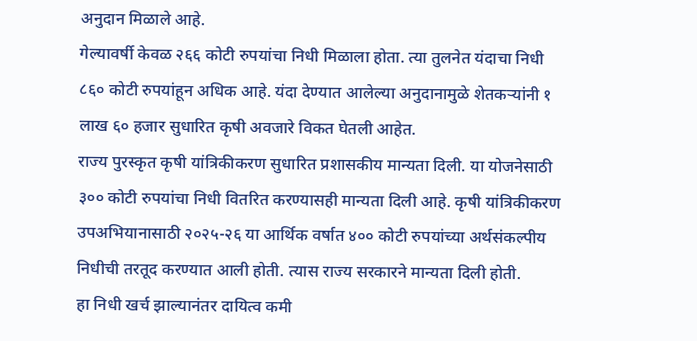अनुदान मिळाले आहे.
गेल्यावर्षी केवळ २६६ कोटी रुपयांचा निधी मिळाला होता. त्या तुलनेत यंदाचा निधी ८६० कोटी रुपयांहून अधिक आहे. यंदा देण्यात आलेल्या अनुदानामुळे शेतकऱ्यांनी १ लाख ६० हजार सुधारित कृषी अवजारे विकत घेतली आहेत.
राज्य पुरस्कृत कृषी यांत्रिकीकरण सुधारित प्रशासकीय मान्यता दिली. या योजनेसाठी ३०० कोटी रुपयांचा निधी वितरित करण्यासही मान्यता दिली आहे. कृषी यांत्रिकीकरण उपअभियानासाठी २०२५-२६ या आर्थिक वर्षात ४०० कोटी रुपयांच्या अर्थसंकल्पीय निधीची तरतूद करण्यात आली होती. त्यास राज्य सरकारने मान्यता दिली होती.
हा निधी खर्च झाल्यानंतर दायित्व कमी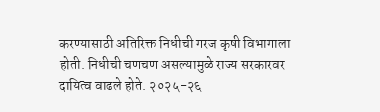करण्यासाठी अतिरिक्त निधीची गरज कृषी विभागाला होती. निधीची चणचण असल्यामुळे राज्य सरकारवर दायित्व वाढले होते. २०२५-२६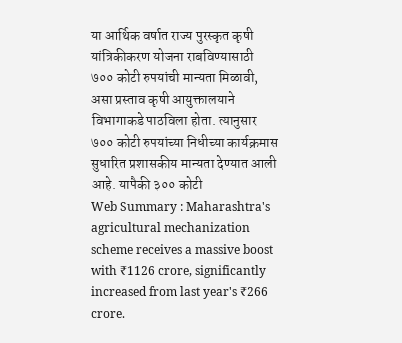या आर्थिक वर्षात राज्य पुरस्कृत कृषी यांत्रिकीकरण योजना राबविण्यासाठी ७०० कोटी रुपयांची मान्यता मिळावी, असा प्रस्ताव कृषी आयुक्तालयाने विभागाकडे पाठविला होता. त्यानुसार ७०० कोटी रुपयांच्या निधीच्या कार्यक्रमास सुधारित प्रशासकीय मान्यता देण्यात आली आहे. यापैकी ३०० कोटी
Web Summary : Maharashtra's agricultural mechanization scheme receives a massive boost with ₹1126 crore, significantly increased from last year's ₹266 crore.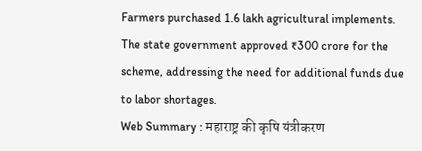Farmers purchased 1.6 lakh agricultural implements. The state government approved ₹300 crore for the scheme, addressing the need for additional funds due to labor shortages.
Web Summary : महाराष्ट्र की कृषि यंत्रीकरण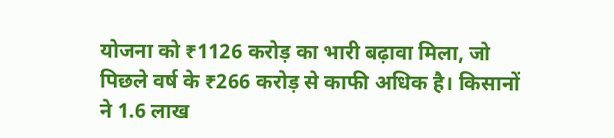योजना को ₹1126 करोड़ का भारी बढ़ावा मिला, जो पिछले वर्ष के ₹266 करोड़ से काफी अधिक है। किसानों ने 1.6 लाख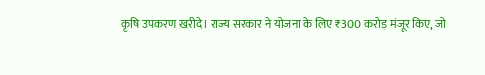कृषि उपकरण खरीदे। राज्य सरकार ने योजना के लिए ₹300 करोड़ मंजूर किए, जो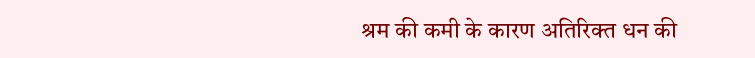श्रम की कमी के कारण अतिरिक्त धन की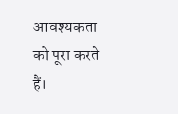आवश्यकता को पूरा करते हैं।